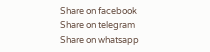Share on facebook
Share on telegram
Share on whatsapp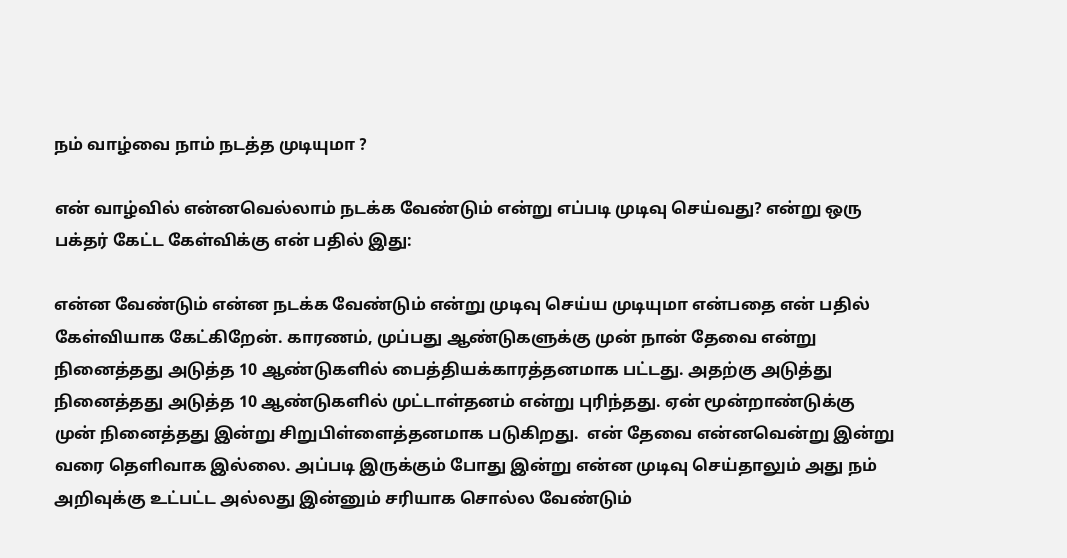நம் வாழ்வை நாம் நடத்த முடியுமா ?

என் வாழ்வில் என்னவெல்லாம் நடக்க வேண்டும் என்று எப்படி முடிவு செய்வது? என்று ஒரு பக்தர் கேட்ட கேள்விக்கு என் பதில் இது:

என்ன வேண்டும் என்ன நடக்க வேண்டும் என்று முடிவு செய்ய முடியுமா என்பதை என் பதில் கேள்வியாக கேட்கிறேன். காரணம், முப்பது ஆண்டுகளுக்கு முன் நான் தேவை என்று நினைத்தது அடுத்த 10 ஆண்டுகளில் பைத்தியக்காரத்தனமாக பட்டது. அதற்கு அடுத்து நினைத்தது அடுத்த 10 ஆண்டுகளில் முட்டாள்தனம் என்று புரிந்தது. ஏன் மூன்றாண்டுக்கு முன் நினைத்தது இன்று சிறுபிள்ளைத்தனமாக படுகிறது.  என் தேவை என்னவென்று இன்று வரை தெளிவாக இல்லை. அப்படி இருக்கும் போது இன்று என்ன முடிவு செய்தாலும் அது நம் அறிவுக்கு உட்பட்ட அல்லது இன்னும் சரியாக சொல்ல வேண்டும்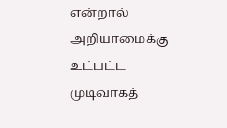என்றால் அறியாமைக்கு உட்பட்ட முடிவாகத்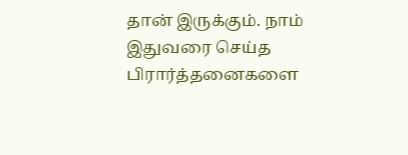தான் இருக்கும். நாம் இதுவரை செய்த பிரார்த்தனைகளை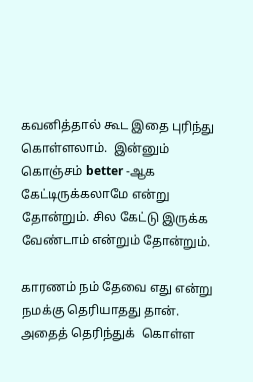கவனித்தால் கூட இதை புரிந்து கொள்ளலாம்.  இன்னும் கொஞ்சம் better -ஆக கேட்டிருக்கலாமே என்று தோன்றும். சில கேட்டு இருக்க வேண்டாம் என்றும் தோன்றும்.

காரணம் நம் தேவை எது என்று நமக்கு தெரியாதது தான். அதைத் தெரிந்துக்  கொள்ள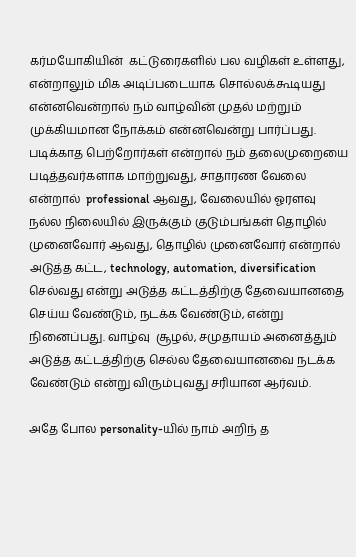கர்மயோகியின்  கட்டுரைகளில் பல வழிகள் உள்ளது, என்றாலும் மிக அடிப்படையாக சொல்லக்கூடியது என்னவென்றால் நம் வாழ்வின் முதல் மற்றும் முக்கியமான நோக்கம் என்னவென்று பார்ப்பது. படிக்காத பெற்றோர்கள் என்றால் நம் தலைமுறையை படித்தவர்களாக மாற்றுவது, சாதாரண வேலை என்றால்  professional ஆவது, வேலையில் ஓரளவு நல்ல நிலையில் இருக்கும் குடும்பங்கள் தொழில் முனைவோர் ஆவது, தொழில் முனைவோர் என்றால் அடுத்த கட்ட, technology, automation, diversification  செல்வது என்று அடுத்த கட்டத்திற்கு தேவையானதை செய்ய வேண்டும், நடக்க வேண்டும், என்று நினைப்பது. வாழ்வு  சூழல், சமுதாயம் அனைத்தும் அடுத்த கட்டத்திற்கு செல்ல தேவையானவை நடக்க வேண்டும் என்று விரும்புவது சரியான ஆர்வம்.

அதே போல personality-யில் நாம் அறிந் த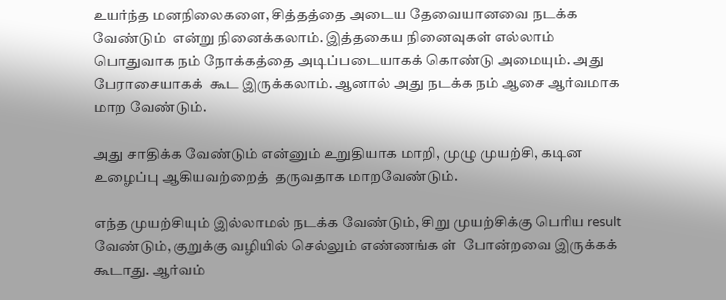உயர்ந்த மனநிலைகளை, சித்தத்தை அடைய தேவையானவை நடக்க வேண்டும்  என்று நினைக்கலாம். இத்தகைய நினைவுகள் எல்லாம் பொதுவாக நம் நோக்கத்தை அடிப்படையாகக் கொண்டு அமையும். அது பேராசையாகக்  கூட இருக்கலாம். ஆனால் அது நடக்க நம் ஆசை ஆர்வமாக மாற வேண்டும்.

அது சாதிக்க வேண்டும் என்னும் உறுதியாக மாறி, முழு முயற்சி, கடின உழைப்பு ஆகியவற்றைத்  தருவதாக மாறவேண்டும்.

எந்த முயற்சியும் இல்லாமல் நடக்க வேண்டும், சிறு முயற்சிக்கு பெரிய result வேண்டும், குறுக்கு வழியில் செல்லும் எண்ணங்க ள்  போன்றவை இருக்கக் கூடாது. ஆர்வம்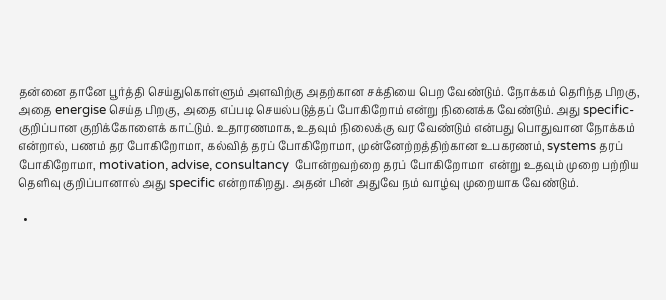தன்னை தானே பூர்த்தி செய்துகொள்ளும் அளவிற்கு அதற்கான சக்தியை பெற வேண்டும். நோக்கம் தெரிந்த பிறகு, அதை energise செய்த பிறகு, அதை எப்படி செயல்படுத்தப் போகிறோம் என்று நினைக்க வேண்டும். அது specific- குறிப்பான குறிக்கோளைக் காட்டும். உதாரணமாக, உதவும் நிலைக்கு வர வேண்டும் என்பது பொதுவான நோக்கம் என்றால், பணம் தர போகிறோமா, கல்வித் தரப் போகிறோமா, முன்னேற்றத்திற்கான உபகரணம், systems தரப் போகிறோமா, motivation, advise, consultancy  போன்றவற்றை தரப் போகிறோமா  என்று உதவும் முறை பற்றிய தெளிவு குறிப்பானால் அது specific என்றாகிறது. அதன் பின் அதுவே நம் வாழ்வு முறையாக வேண்டும்.

  •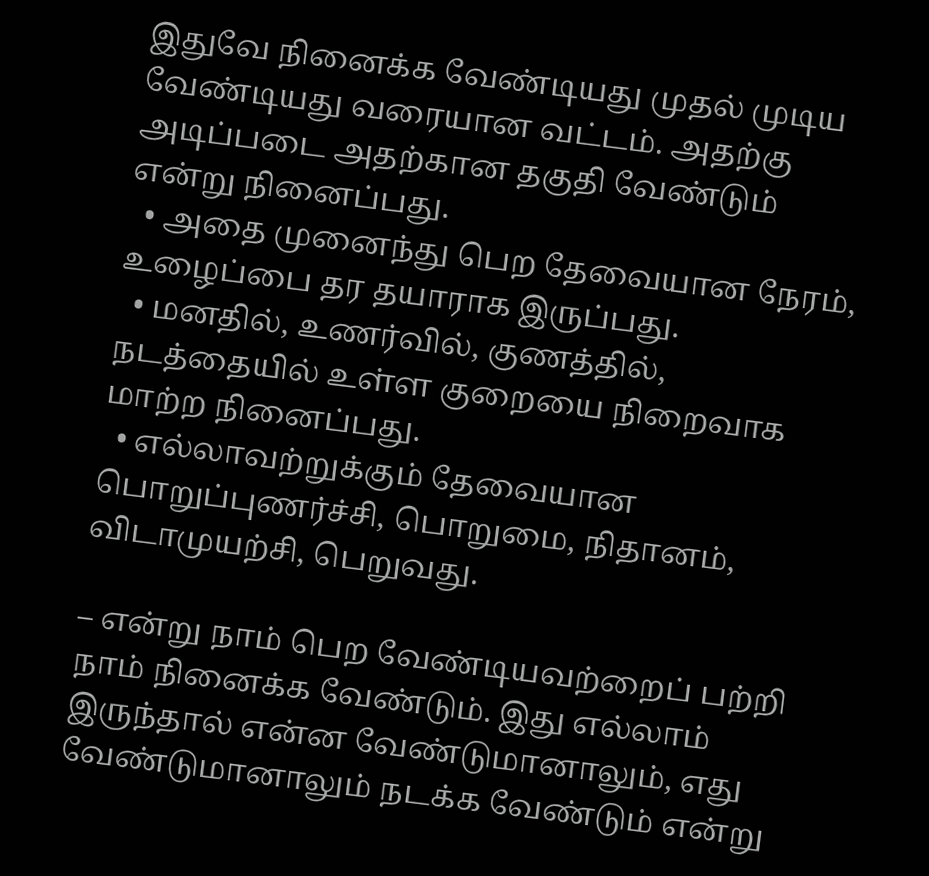இதுவே நினைக்க வேண்டியது முதல் முடிய வேண்டியது வரையான வட்டம். அதற்கு அடிப்படை அதற்கான தகுதி வேண்டும் என்று நினைப்பது.
  • அதை முனைந்து பெற தேவையான நேரம், உழைப்பை தர தயாராக இருப்பது.
  • மனதில், உணர்வில், குணத்தில், நடத்தையில் உள்ள குறையை நிறைவாக மாற்ற நினைப்பது.
  • எல்லாவற்றுக்கும் தேவையான பொறுப்புணர்ச்சி, பொறுமை, நிதானம், விடாமுயற்சி, பெறுவது.

– என்று நாம் பெற வேண்டியவற்றைப் பற்றி நாம் நினைக்க வேண்டும். இது எல்லாம் இருந்தால் என்ன வேண்டுமானாலும், எது வேண்டுமானாலும் நடக்க வேண்டும் என்று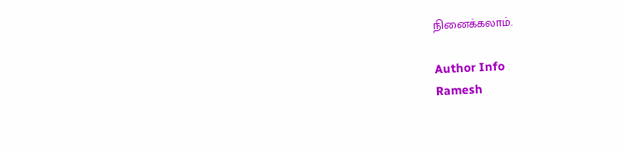நினைக்கலாம்.

Author Info
Ramesh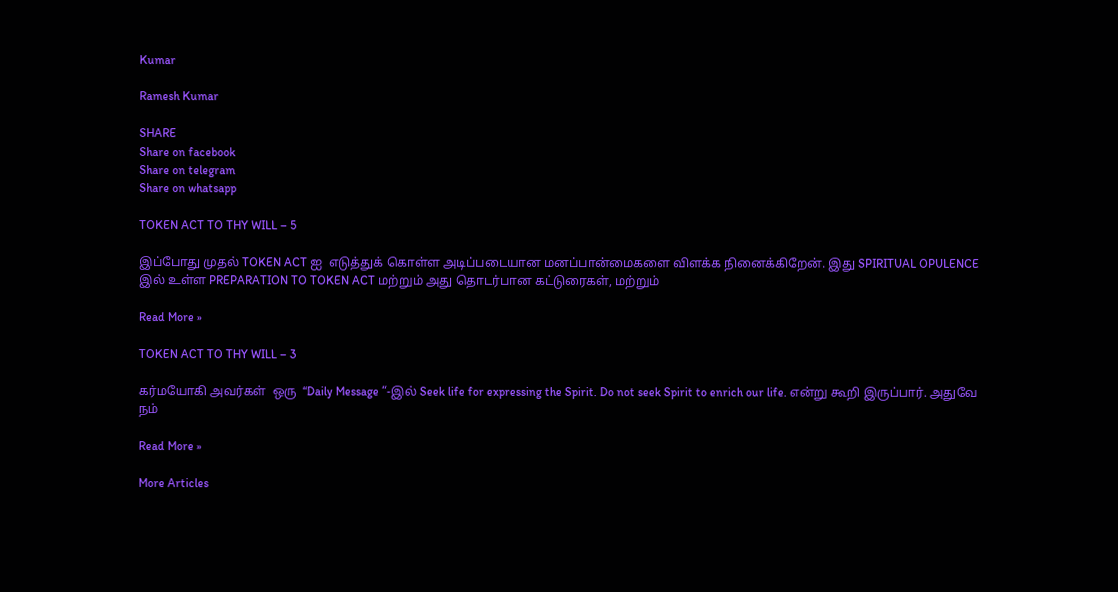Kumar

Ramesh Kumar

SHARE
Share on facebook
Share on telegram
Share on whatsapp

TOKEN ACT TO THY WILL – 5

இப்போது முதல் TOKEN ACT ஐ  எடுத்துக் கொள்ள அடிப்படையான மனப்பான்மைகளை விளக்க நினைக்கிறேன். இது SPIRITUAL OPULENCE இல் உள்ள PREPARATION TO TOKEN ACT மற்றும் அது தொடர்பான கட்டுரைகள், மற்றும்

Read More »

TOKEN ACT TO THY WILL – 3

கர்மயோகி அவர்கள்  ஒரு  “Daily Message “-இல் Seek life for expressing the Spirit. Do not seek Spirit to enrich our life. என்று கூறி இருப்பார். அதுவே நம்

Read More »

More Articles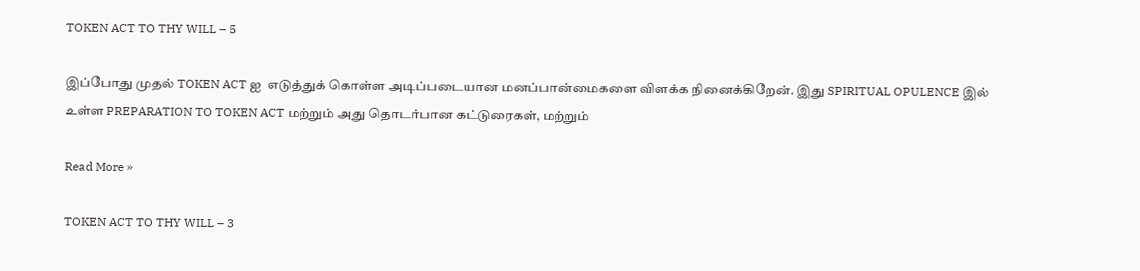TOKEN ACT TO THY WILL – 5

இப்போது முதல் TOKEN ACT ஐ  எடுத்துக் கொள்ள அடிப்படையான மனப்பான்மைகளை விளக்க நினைக்கிறேன். இது SPIRITUAL OPULENCE இல் உள்ள PREPARATION TO TOKEN ACT மற்றும் அது தொடர்பான கட்டுரைகள், மற்றும்

Read More »

TOKEN ACT TO THY WILL – 3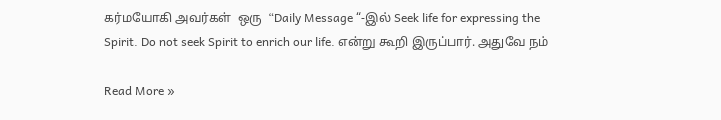கர்மயோகி அவர்கள்  ஒரு  “Daily Message “-இல் Seek life for expressing the Spirit. Do not seek Spirit to enrich our life. என்று கூறி இருப்பார். அதுவே நம்

Read More »